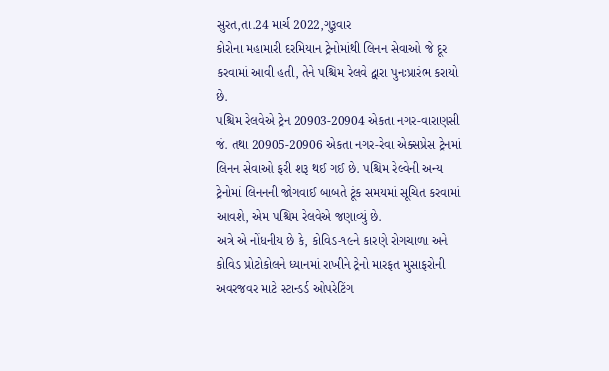સુરત,તા.24 માર્ચ 2022,ગુરૂવાર
કોરોના મહામારી દરમિયાન ટ્રેનોમાંથી લિનન સેવાઓ જે દૂર કરવામાં આવી હતી, તેને પશ્ચિમ રેલવે દ્વારા પુનઃપ્રારંભ કરાયો છે.
પશ્ચિમ રેલવેએ ટ્રેન 20903-20904 એકતા નગર-વારાણસી જં. તથા 20905-20906 એકતા નગર-રેવા એક્સપ્રેસ ટ્રેનમાં લિનન સેવાઓ ફરી શરૂ થઈ ગઈ છે. પશ્ચિમ રેલ્વેની અન્ય ટ્રેનોમાં લિનનની જોગવાઈ બાબતે ટૂંક સમયમાં સૂચિત કરવામાં આવશે, એમ પશ્ચિમ રેલવેએ જણાવ્યું છે.
અત્રે એ નોંધનીય છે કે, કોવિડ-૧૯ને કારણે રોગચાળા અને કોવિડ પ્રોટોકોલને ધ્યાનમાં રાખીને ટ્રેનો મારફત મુસાફરોની અવરજવર માટે સ્ટાન્ડર્ડ ઓપરેટિંગ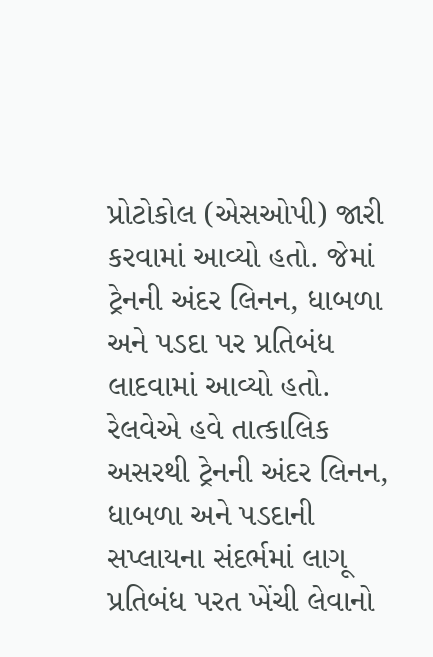પ્રોટોકોલ (એસઓપી) જારી કરવામાં આવ્યો હતો. જેમાં ટ્રેનની અંદર લિનન, ધાબળા અને પડદા પર પ્રતિબંધ લાદવામાં આવ્યો હતો.
રેલવેએ હવે તાત્કાલિક અસરથી ટ્રેનની અંદર લિનન, ધાબળા અને પડદાની સપ્લાયના સંદર્ભમાં લાગૂ પ્રતિબંધ પરત ખેંચી લેવાનો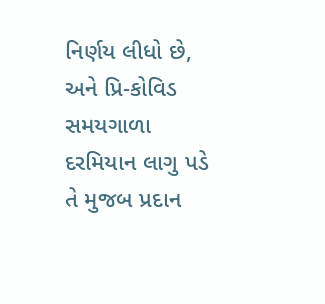નિર્ણય લીધો છે, અને પ્રિ-કોવિડ સમયગાળા દરમિયાન લાગુ પડે તે મુજબ પ્રદાન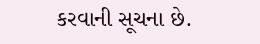કરવાની સૂચના છે.